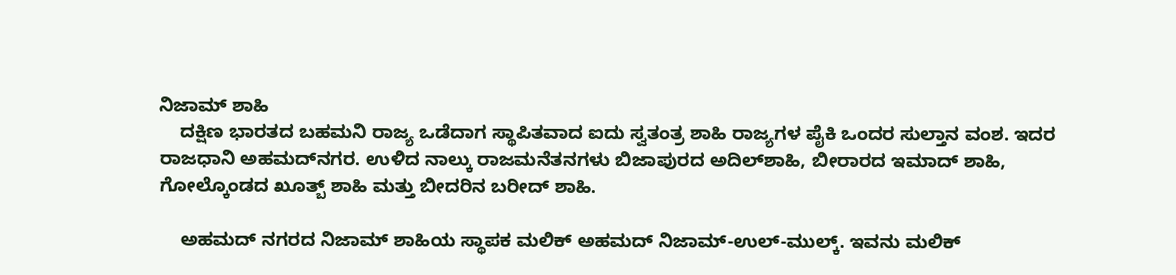ನಿಜಾಮ್ ಶಾಹಿ
    ದಕ್ಷಿಣ ಭಾರತದ ಬಹಮನಿ ರಾಜ್ಯ ಒಡೆದಾಗ ಸ್ಥಾಪಿತವಾದ ಐದು ಸ್ವತಂತ್ರ ಶಾಹಿ ರಾಜ್ಯಗಳ ಪೈಕಿ ಒಂದರ ಸುಲ್ತಾನ ವಂಶ. ಇದರ ರಾಜಧಾನಿ ಅಹಮದ್‍ನಗರ. ಉಳಿದ ನಾಲ್ಕು ರಾಜಮನೆತನಗಳು ಬಿಜಾಪುರದ ಅದಿಲ್‍ಶಾಹಿ, ಬೀರಾರದ ಇಮಾದ್ ಶಾಹಿ, ಗೋಲ್ಕೊಂಡದ ಖೂತ್ಬ್ ಶಾಹಿ ಮತ್ತು ಬೀದರಿನ ಬರೀದ್ ಶಾಹಿ.

    ಅಹಮದ್ ನಗರದ ನಿಜಾಮ್ ಶಾಹಿಯ ಸ್ಥಾಪಕ ಮಲಿಕ್ ಅಹಮದ್ ನಿಜಾಮ್-ಉಲ್-ಮುಲ್ಕ್. ಇವನು ಮಲಿಕ್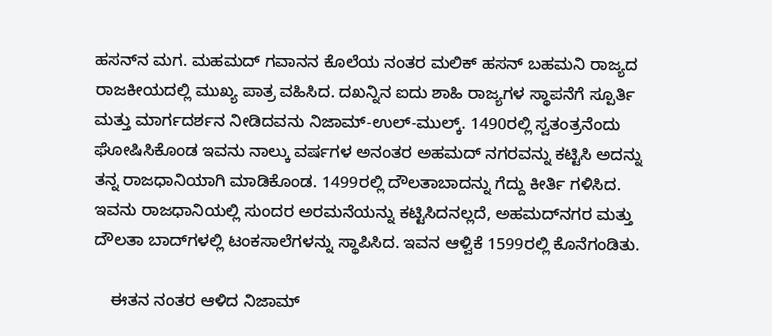ಹಸನ್‍ನ ಮಗ. ಮಹಮದ್ ಗವಾನನ ಕೊಲೆಯ ನಂತರ ಮಲಿಕ್ ಹಸನ್ ಬಹಮನಿ ರಾಜ್ಯದ ರಾಜಕೀಯದಲ್ಲಿ ಮುಖ್ಯ ಪಾತ್ರ ವಹಿಸಿದ. ದಖನ್ನಿನ ಐದು ಶಾಹಿ ರಾಜ್ಯಗಳ ಸ್ಥಾಪನೆಗೆ ಸ್ಪೂರ್ತಿ ಮತ್ತು ಮಾರ್ಗದರ್ಶನ ನೀಡಿದವನು ನಿಜಾಮ್-ಉಲ್-ಮುಲ್ಕ್. 1490ರಲ್ಲಿ ಸ್ವತಂತ್ರನೆಂದು ಘೋಷಿಸಿಕೊಂಡ ಇವನು ನಾಲ್ಕು ವರ್ಷಗಳ ಅನಂತರ ಅಹಮದ್ ನಗರವನ್ನು ಕಟ್ಟಿಸಿ ಅದನ್ನು ತನ್ನ ರಾಜಧಾನಿಯಾಗಿ ಮಾಡಿಕೊಂಡ. 1499ರಲ್ಲಿ ದೌಲತಾಬಾದನ್ನು ಗೆದ್ದು ಕೀರ್ತಿ ಗಳಿಸಿದ. ಇವನು ರಾಜಧಾನಿಯಲ್ಲಿ ಸುಂದರ ಅರಮನೆಯನ್ನು ಕಟ್ಟಿಸಿದನಲ್ಲದೆ, ಅಹಮದ್‍ನಗರ ಮತ್ತು ದೌಲತಾ ಬಾದ್‍ಗಳಲ್ಲಿ ಟಂಕಸಾಲೆಗಳನ್ನು ಸ್ಥಾಪಿಸಿದ. ಇವನ ಆಳ್ವಿಕೆ 1599ರಲ್ಲಿ ಕೊನೆಗಂಡಿತು.

    ಈತನ ನಂತರ ಆಳಿದ ನಿಜಾಮ್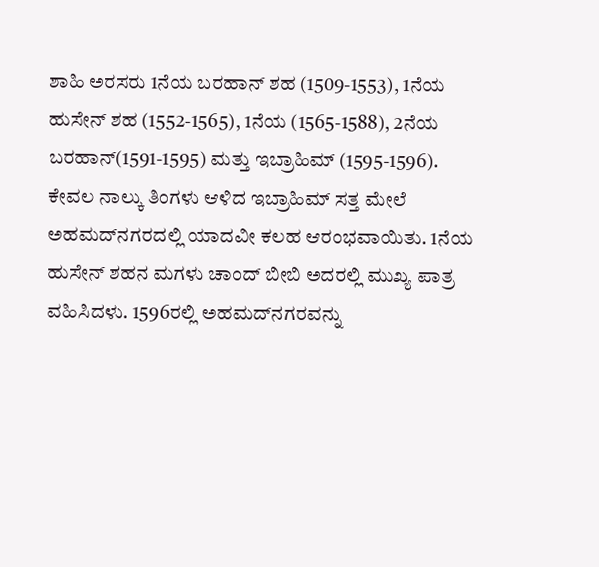ಶಾಹಿ ಅರಸರು 1ನೆಯ ಬರಹಾನ್ ಶಹ (1509-1553), 1ನೆಯ ಹುಸೇನ್ ಶಹ (1552-1565), 1ನೆಯ (1565-1588), 2ನೆಯ ಬರಹಾನ್(1591-1595) ಮತ್ತು ಇಬ್ರಾಹಿಮ್ (1595-1596). ಕೇವಲ ನಾಲ್ಕು ತಿಂಗಳು ಆಳಿದ ಇಬ್ರಾಹಿಮ್ ಸತ್ತ ಮೇಲೆ ಅಹಮದ್‍ನಗರದಲ್ಲಿ ಯಾದವೀ ಕಲಹ ಆರಂಭವಾಯಿತು. 1ನೆಯ ಹುಸೇನ್ ಶಹನ ಮಗಳು ಚಾಂದ್ ಬೀಬಿ ಅದರಲ್ಲಿ ಮುಖ್ಯ ಪಾತ್ರ ವಹಿಸಿದಳು. 1596ರಲ್ಲಿ ಅಹಮದ್‍ನಗರವನ್ನು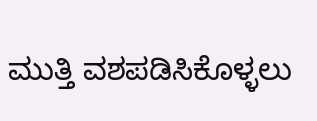ಮುತ್ತಿ ವಶಪಡಿಸಿಕೊಳ್ಳಲು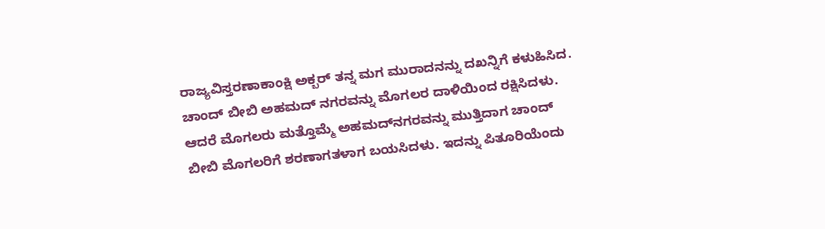ರಾಜ್ಯವಿಸ್ತರಣಾಕಾಂಕ್ಷಿ ಅಕ್ಬರ್ ತನ್ನ ಮಗ ಮುರಾದನನ್ನು ದಖನ್ನಿಗೆ ಕಳುಹಿಸಿದ. ಚಾಂದ್ ಬೀಬಿ ಅಹಮದ್ ನಗರವನ್ನು ಮೊಗಲರ ದಾಳಿಯಿಂದ ರಕ್ಷಿಸಿದಳು. ಆದರೆ ಮೊಗಲರು ಮತ್ತೊಮ್ಮೆ ಅಹಮದ್‍ನಗರವನ್ನು ಮುತ್ತಿದಾಗ ಚಾಂದ್ ಬೀಬಿ ಮೊಗಲರಿಗೆ ಶರಣಾಗತಳಾಗ ಬಯಸಿದಳು. ಇದನ್ನು ಪಿತೂರಿಯೆಂದು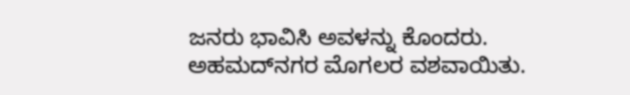ಜನರು ಭಾವಿಸಿ ಅವಳನ್ನು ಕೊಂದರು. ಅಹಮದ್‍ನಗರ ಮೊಗಲರ ವಶವಾಯಿತು.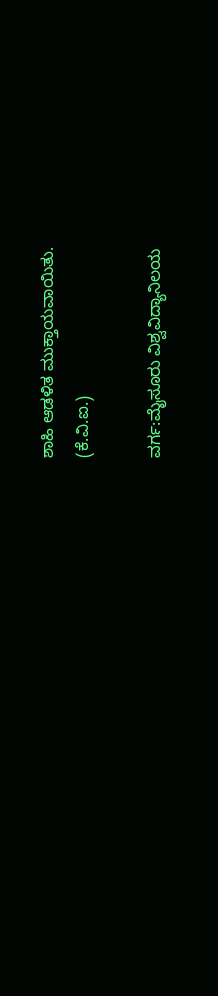ಶಾಹಿ ಆಡಳಿತ ಮುಕ್ತಾಯವಾಯಿತು.
(ಕೆ.ವಿ.ಐ.)

ವರ್ಗ:ಮೈಸೂರು ವಿಶ್ವವಿದ್ಯಾನಿಲಯ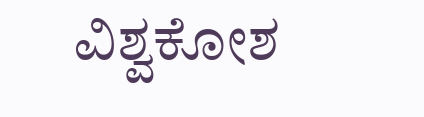ವಿಶ್ವಕೋಶ